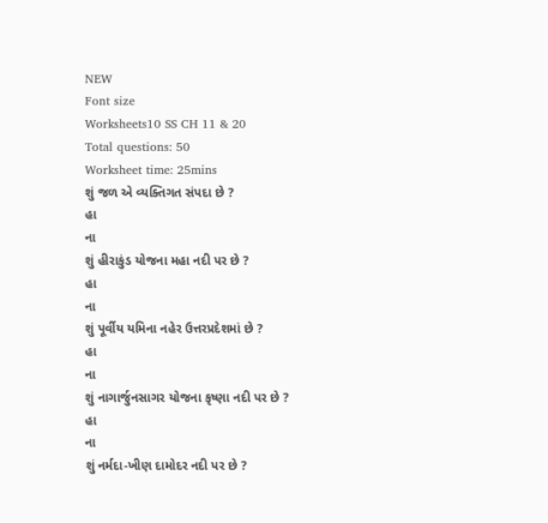NEW
Font size
Worksheets10 SS CH 11 & 20
Total questions: 50
Worksheet time: 25mins
શું જળ એ વ્યક્તિગત સંપદા છે ?
હા
ના
શું હીરાકુંડ યોજના મહા નદી પર છે ?
હા
ના
શું પૂર્વીય યમિના નહેર ઉત્તરપ્રદેશમાં છે ?
હા
ના
શું નાગાર્જુનસાગર યોજના કૃષ્ણા નદી પર છે ?
હા
ના
શું નર્મદા-ખીણ દામોદર નદી પર છે ?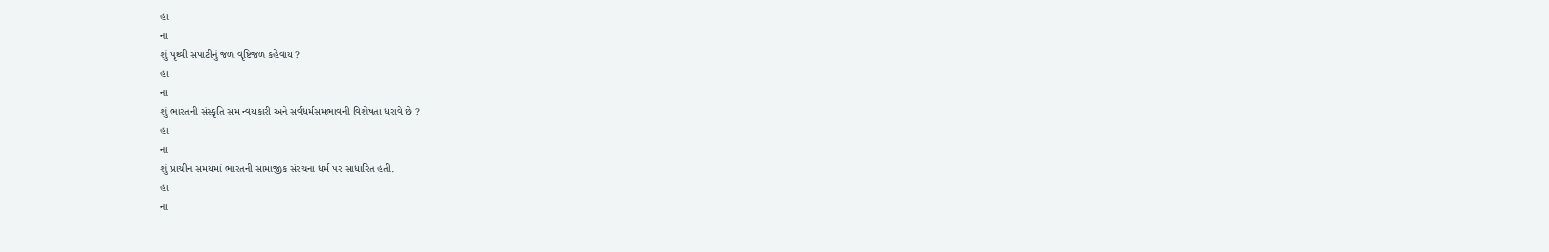હા
ના
શું પૃથ્વી સપાટીનું જળ વૃષ્ટિજળ કહેવાય ?
હા
ના
શું ભારતની સંસ્કૃતિ સમ ન્વયકારી અને સર્વધર્મસમભાવની વિશેષતા ધરાવે છે ?
હા
ના
શું પ્રાચીન સમયમાં ભારતની સામાજીક સંરચના ધર્મ પર સાધારિત હતી.
હા
ના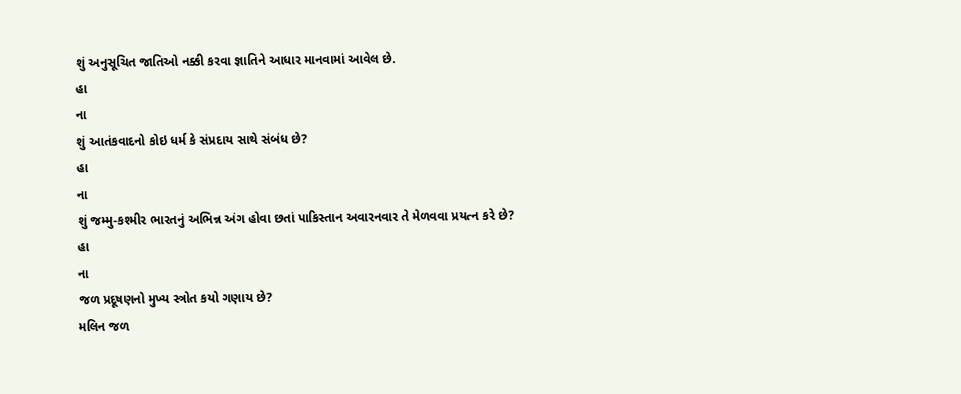શું અનુસૂચિત જાતિઓ નક્કી કરવા જ્ઞાતિને આધાર માનવામાં આવેલ છે.
હા
ના
શું આતંકવાદનો કોઇ ધર્મ કે સંપ્રદાય સાથે સંબંધ છે?
હા
ના
શું જમ્મુ-કશ્મીર ભારતનું અભિન્ન અંગ હોવા છતાં પાકિસ્તાન અવારનવાર તે મેળવવા પ્રયત્ન કરે છે?
હા
ના
જળ પ્રદૂષણનો મુખ્ય સ્ત્રોત કયો ગણાય છે?
મલિન જળ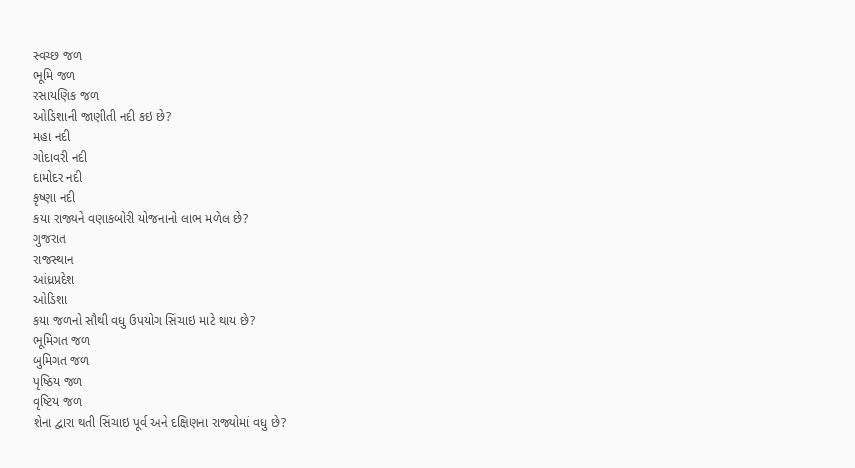સ્વચ્છ જળ
ભૂમિ જળ
રસાયણિક જળ
ઓડિશાની જાણીતી નદી કઇ છે?
મહા નદી
ગોદાવરી નદી
દામોદર નદી
કૃષ્ણા નદી
કયા રાજ્યને વણાકબોરી યોજનાનો લાભ મળેલ છે?
ગુજરાત
રાજસ્થાન
આંધ્રપ્રદેશ
ઓડિશા
કયા જળનો સૌથી વધુ ઉપયોગ સિંચાઇ માટે થાય છે?
ભૂમિગત જળ
બુમિગત જળ
પૃષ્ઠિય જળ
વૃષ્ટિય જળ
શેના દ્વારા થતી સિંચાઇ પૂર્વ અને દક્ષિણના રાજ્યોમાં વધુ છે?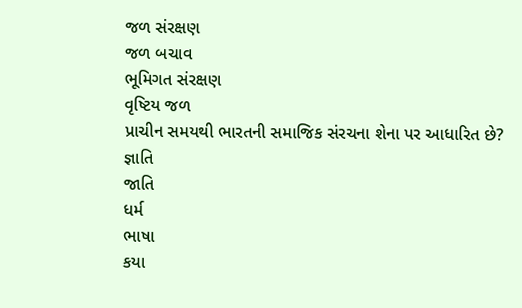જળ સંરક્ષણ
જળ બચાવ
ભૂમિગત સંરક્ષણ
વૃષ્ટિય જળ
પ્રાચીન સમયથી ભારતની સમાજિક સંરચના શેના પર આધારિત છે?
જ્ઞાતિ
જાતિ
ધર્મ
ભાષા
કયા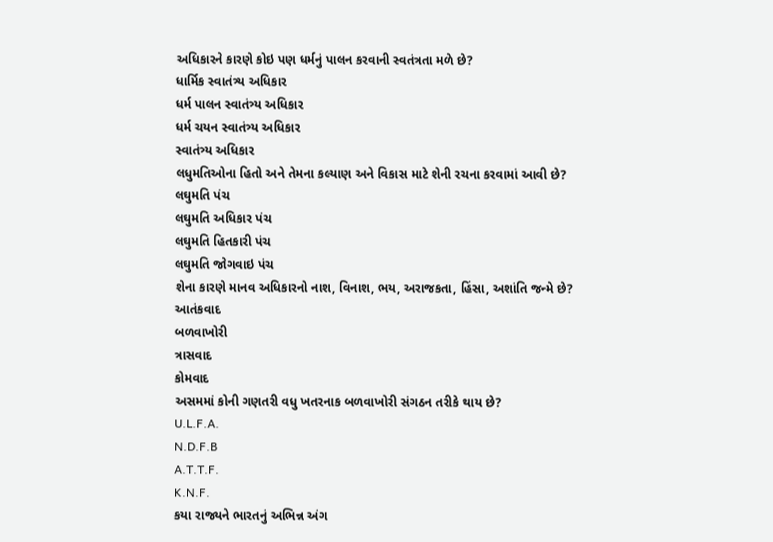અધિકારને કારણે કોઇ પણ ધર્મનું પાલન કરવાની સ્વતંત્રતા મળે છે?
ધાર્મિક સ્વાતંત્ર્ય અધિકાર
ધર્મ પાલન સ્વાતંત્ર્ય અધિકાર
ધર્મ ચયન સ્વાતંત્ર્ય અધિકાર
સ્વાતંત્ર્ય અધિકાર
લધુમતિઓના હિતો અને તેમના કલ્યાણ અને વિકાસ માટે શેની રચના કરવામાં આવી છે?
લઘુમતિ પંચ
લઘુમતિ અધિકાર પંચ
લઘુમતિ હિતકારી પંચ
લઘુમતિ જોગવાઇ પંચ
શેના કારણે માનવ અધિકારનો નાશ, વિનાશ, ભય, અરાજકતા, હિંસા, અશાંતિ જન્મે છે?
આતંકવાદ
બળવાખોરી
ત્રાસવાદ
કોમવાદ
અસમમાં કોની ગણતરી વધુ ખતરનાક બળવાખોરી સંગઠન તરીકે થાય છે?
U.L.F.A.
N.D.F.B
A.T.T.F.
K.N.F.
કયા રાજ્યને ભારતનું અભિન્ન અંગ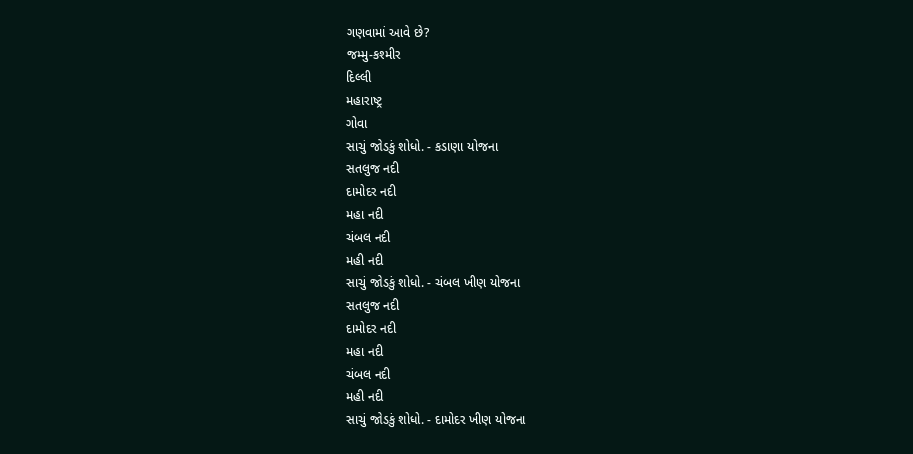ગણવામાં આવે છે?
જમ્મુ-કશ્મીર
દિલ્લી
મહારાષ્ટ્ર
ગોવા
સાચું જોડકું શોધો. - કડાણા યોજના
સતલુજ નદી
દામોદર નદી
મહા નદી
ચંબલ નદી
મહી નદી
સાચું જોડકું શોધો. - ચંબલ ખીણ યોજના
સતલુજ નદી
દામોદર નદી
મહા નદી
ચંબલ નદી
મહી નદી
સાચું જોડકું શોધો. - દામોદર ખીણ યોજના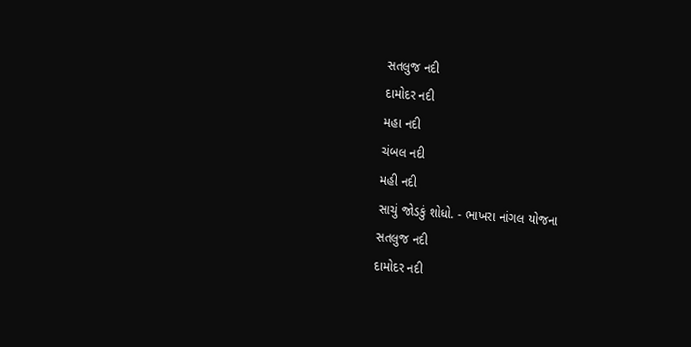સતલુજ નદી
દામોદર નદી
મહા નદી
ચંબલ નદી
મહી નદી
સાચું જોડકું શોધો. - ભાખરા નાંગલ યોજના
સતલુજ નદી
દામોદર નદી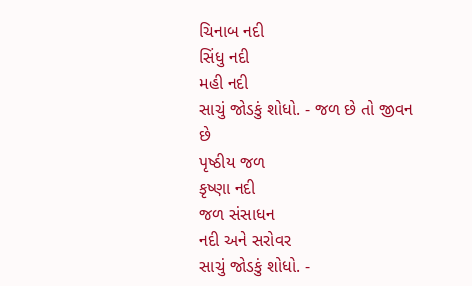ચિનાબ નદી
સિંધુ નદી
મહી નદી
સાચું જોડકું શોધો. - જળ છે તો જીવન છે
પૃષ્ઠીય જળ
કૃષ્ણા નદી
જળ સંસાધન
નદી અને સરોવર
સાચું જોડકું શોધો. -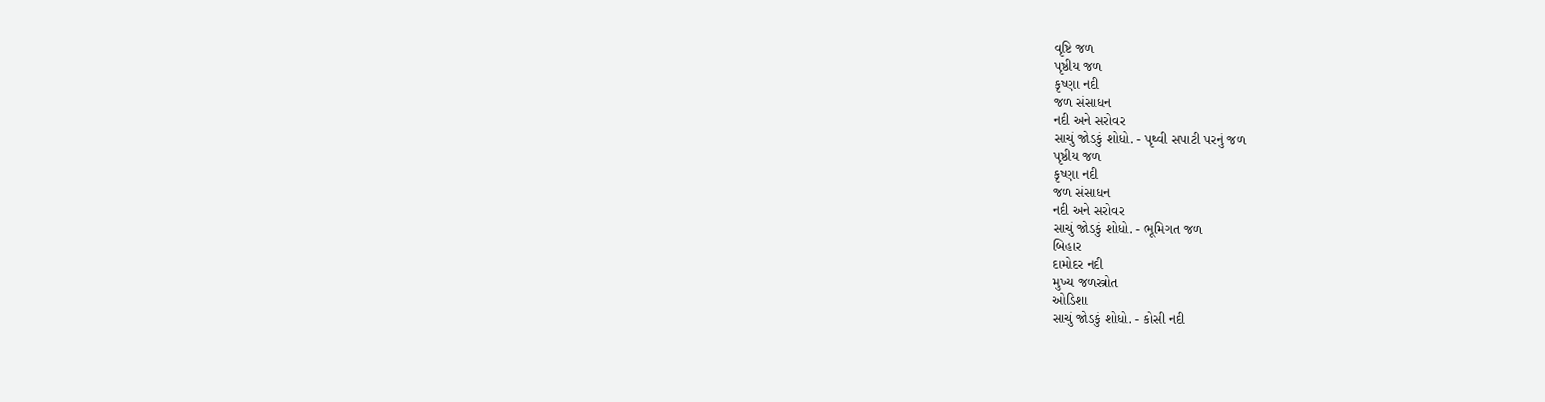વૃષ્ટિ જળ
પૃષ્ઠીય જળ
કૃષ્ણા નદી
જળ સંસાધન
નદી અને સરોવર
સાચું જોડકું શોધો. - પૃથ્વી સપાટી પરનું જળ
પૃષ્ઠીય જળ
કૃષ્ણા નદી
જળ સંસાધન
નદી અને સરોવર
સાચું જોડકું શોધો. - ભૂમિગત જળ
બિહાર
દામોદર નદી
મુખ્ય જળસ્ત્રોત
ઓડિશા
સાચું જોડકું શોધો. - કોસી નદી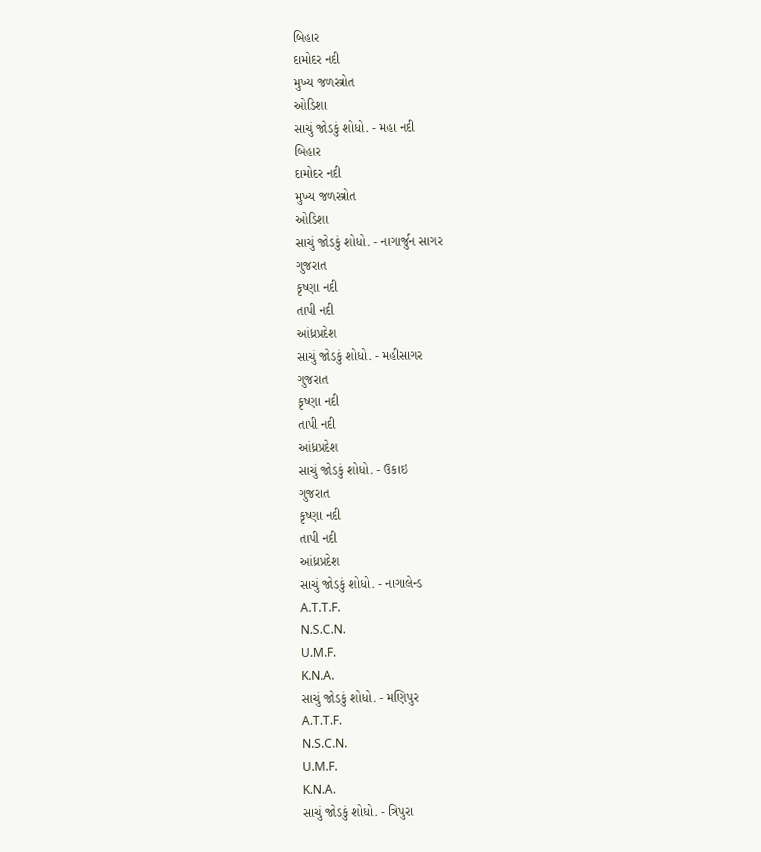બિહાર
દામોદર નદી
મુખ્ય જળસ્ત્રોત
ઓડિશા
સાચું જોડકું શોધો. - મહા નદી
બિહાર
દામોદર નદી
મુખ્ય જળસ્ત્રોત
ઓડિશા
સાચું જોડકું શોધો. - નાગાર્જુન સાગર
ગુજરાત
કૃષ્ણા નદી
તાપી નદી
આંધ્રપ્રદેશ
સાચું જોડકું શોધો. - મહીસાગર
ગુજરાત
કૃષ્ણા નદી
તાપી નદી
આંધ્રપ્રદેશ
સાચું જોડકું શોધો. - ઉકાઇ
ગુજરાત
કૃષ્ણા નદી
તાપી નદી
આંધ્રપ્રદેશ
સાચું જોડકું શોધો. - નાગાલેન્ડ
A.T.T.F.
N.S.C.N.
U.M.F.
K.N.A.
સાચું જોડકું શોધો. - મણિપુર
A.T.T.F.
N.S.C.N.
U.M.F.
K.N.A.
સાચું જોડકું શોધો. - ત્રિપુરા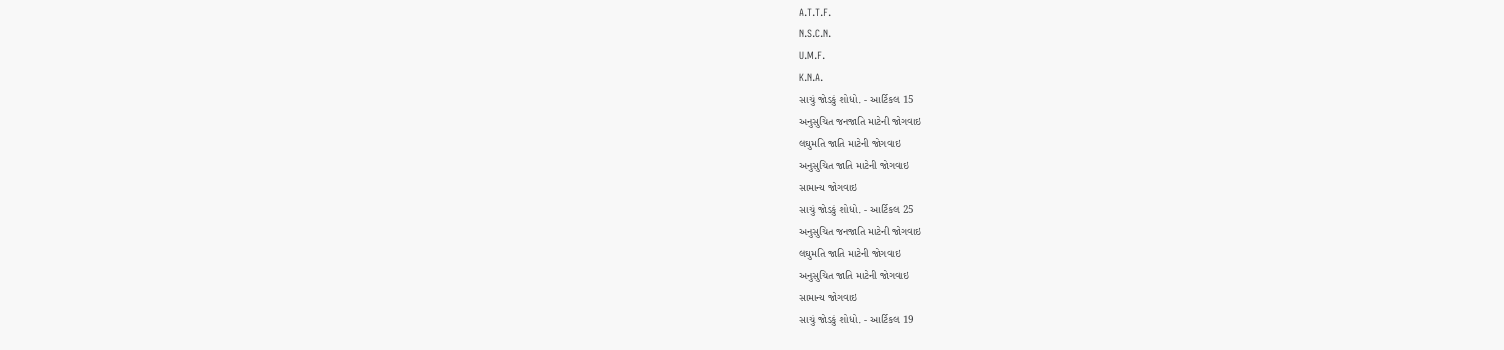A.T.T.F.
N.S.C.N.
U.M.F.
K.N.A.
સાચું જોડકું શોધો. - આર્ટિકલ 15
અનુસુચિત જનજાતિ માટેની જોગવાઇ
લઘુમતિ જાતિ માટેની જોગવાઇ
અનુસુચિત જાતિ માટેની જોગવાઇ
સામાન્ય જોગવાઇ
સાચું જોડકું શોધો. - આર્ટિકલ 25
અનુસુચિત જનજાતિ માટેની જોગવાઇ
લઘુમતિ જાતિ માટેની જોગવાઇ
અનુસુચિત જાતિ માટેની જોગવાઇ
સામાન્ય જોગવાઇ
સાચું જોડકું શોધો. - આર્ટિકલ 19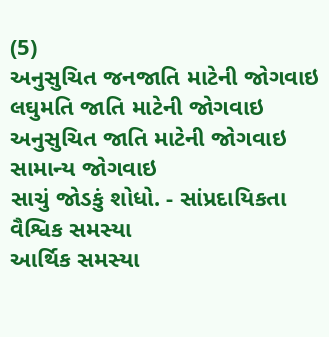(5)
અનુસુચિત જનજાતિ માટેની જોગવાઇ
લઘુમતિ જાતિ માટેની જોગવાઇ
અનુસુચિત જાતિ માટેની જોગવાઇ
સામાન્ય જોગવાઇ
સાચું જોડકું શોધો. - સાંપ્રદાયિકતા
વૈશ્વિક સમસ્યા
આર્થિક સમસ્યા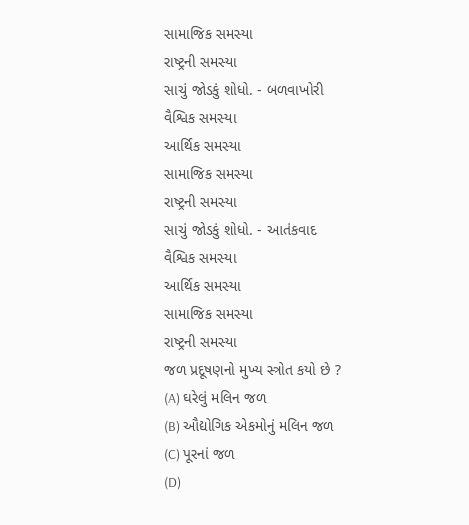સામાજિક સમસ્યા
રાષ્ટ્રની સમસ્યા
સાચું જોડકું શોધો. - બળવાખોરી
વૈશ્વિક સમસ્યા
આર્થિક સમસ્યા
સામાજિક સમસ્યા
રાષ્ટ્રની સમસ્યા
સાચું જોડકું શોધો. - આતંકવાદ
વૈશ્વિક સમસ્યા
આર્થિક સમસ્યા
સામાજિક સમસ્યા
રાષ્ટ્રની સમસ્યા
જળ પ્રદૂષણનો મુખ્ય સ્ત્રોત કયો છે ?
(A) ઘરેલું મલિન જળ
(B) ઔદ્યોગિક એકમોનું મલિન જળ
(C) પૂરનાં જળ
(D)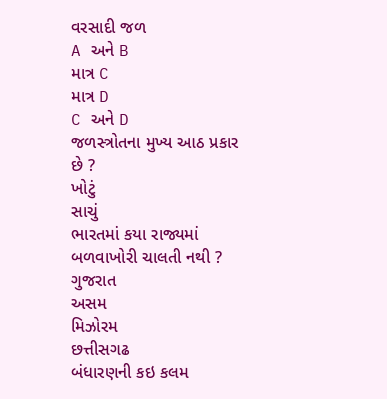વરસાદી જળ
A અને B
માત્ર C
માત્ર D
C અને D
જળસ્ત્રોતના મુખ્ય આઠ પ્રકાર છે ?
ખોટું
સાચું
ભારતમાં કયા રાજ્યમાં બળવાખોરી ચાલતી નથી ?
ગુજરાત
અસમ
મિઝોરમ
છત્તીસગઢ
બંધારણની કઇ કલમ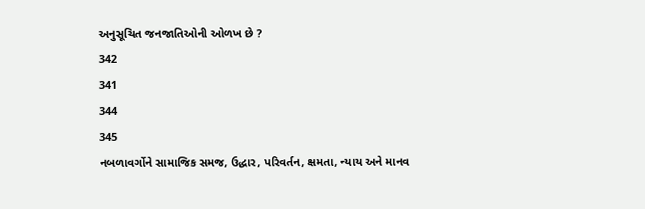અનુસૂચિત જનજાતિઓની ઓળખ છે ?
342
341
344
345
નબળાવર્ગોને સામાજિક સમજ, ઉદ્ધાર, પરિવર્તન, ક્ષમતા, ન્યાય અને માનવ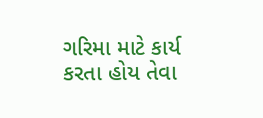ગરિમા માટે કાર્ય કરતા હોય તેવા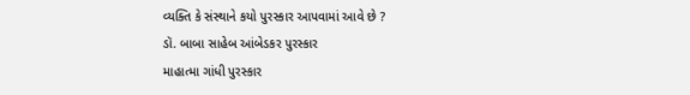વ્યક્તિ કે સંસ્થાને કયો પુરસ્કાર આપવામાં આવે છે ?
ડૉ. બાબા સાહેબ આંબેડકર પુરસ્કાર
માહાત્મા ગાંધી પુરસ્કાર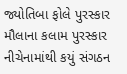જ્યોતિબા ફોલે પુરસ્કાર
મૌલાના કલામ પુરસ્કાર
નીચેનામાંથી કયું સંગઠન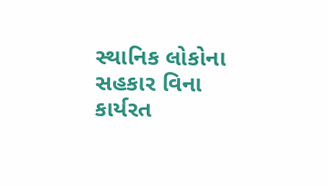સ્થાનિક લોકોના સહકાર વિના કાર્યરત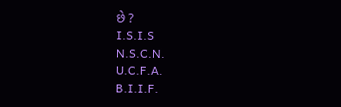છે ?
I.S.I.S
N.S.C.N.
U.C.F.A.
B.I.I.F.